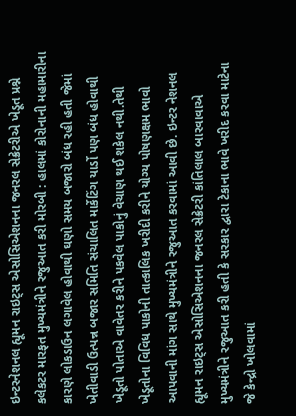ઇન્ટરનેશનલ હ્યૂમન રાઇટ્સ એસોસિએશનના જનરલ સેક્રેટરીએ ખેડૂત પ્રશ્ને કલેકટર મારફત મુખ્યમંત્રીને રજુઆત કરી મોરબી : હાલમાં કોરોનાની મહામારીના કારણે લોકડાઉન લગાવેલ હોવાથી ઘણો સમય બજારો બંધ રહી હતી જેમાં ખેતીવાડી ઉત્પન્ન બજાર સમિતિ સંચાલિત માર્કેટિંગ યાર્ડો પણ બંધ હોવાથી ખેડૂતો પોતાએ વાવેતર કરીને પકવેલ પાકોનું વેચાણ થઈ શકેલ નથી.તેથી ખેડૂતોના વિવિધ પાકોની તાત્કાલિક ખરીદી કરીને યોગ્ય પોષણક્ષમ ભાવો આપવાની માંગ સાથે મુખ્યમંત્રીને રજુઆત કરવામાં આવી છે. ઇન્ટર નેશનલ હ્યૂમન રાઇટ્સ એસોસિએશનના જનરલ સેક્રેટરી કાંતિલાલ બારવાવાએ મુખ્યમંત્રીને રજુઆત કરી હતી કે સરકાર દ્વારા ટેકાના ભાવે ખરીદ કરવા માટેના જે કેન્દ્રો ખોલવામાં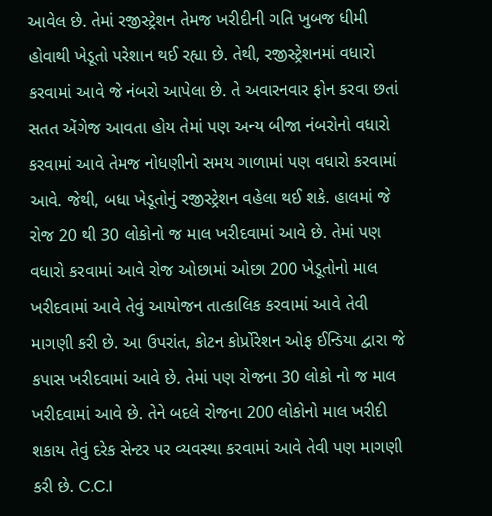આવેલ છે. તેમાં રજીસ્ટ્રેશન તેમજ ખરીદીની ગતિ ખુબજ ધીમી હોવાથી ખેડૂતો પરેશાન થઈ રહ્યા છે. તેથી, રજીસ્ટ્રેશનમાં વધારો કરવામાં આવે જે નંબરો આપેલા છે. તે અવારનવાર ફોન કરવા છતાં સતત એંગેજ આવતા હોય તેમાં પણ અન્ય બીજા નંબરોનો વધારો કરવામાં આવે તેમજ નોધણીનો સમય ગાળામાં પણ વધારો કરવામાં આવે. જેથી, બધા ખેડૂતોનું રજીસ્ટ્રેશન વહેલા થઈ શકે. હાલમાં જે રોજ 20 થી 30 લોકોનો જ માલ ખરીદવામાં આવે છે. તેમાં પણ વધારો કરવામાં આવે રોજ ઓછામાં ઓછા 200 ખેડૂતોનો માલ ખરીદવામાં આવે તેવું આયોજન તાત્કાલિક કરવામાં આવે તેવી માગણી કરી છે. આ ઉપરાંત, કોટન કોર્પ્રોરેશન ઓફ ઈન્ડિયા દ્વારા જે કપાસ ખરીદવામાં આવે છે. તેમાં પણ રોજના 30 લોકો નો જ માલ ખરીદવામાં આવે છે. તેને બદલે રોજના 200 લોકોનો માલ ખરીદી શકાય તેવું દરેક સેન્ટર પર વ્યવસ્થા કરવામાં આવે તેવી પણ માગણી કરી છે. C.C.I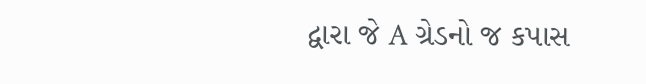દ્વારા જે A ગ્રેડનો જ કપાસ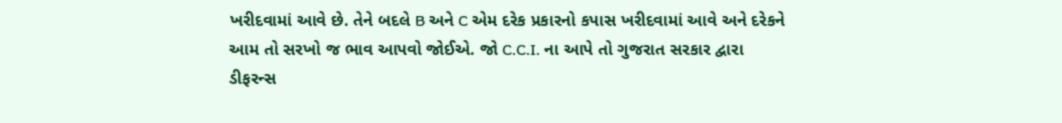ખરીદવામાં આવે છે. તેને બદલે B અને C એમ દરેક પ્રકારનો કપાસ ખરીદવામાં આવે અને દરેકને આમ તો સરખો જ ભાવ આપવો જોઈએ. જો C.C.I. ના આપે તો ગુજરાત સરકાર દ્વારા ડીફરન્સ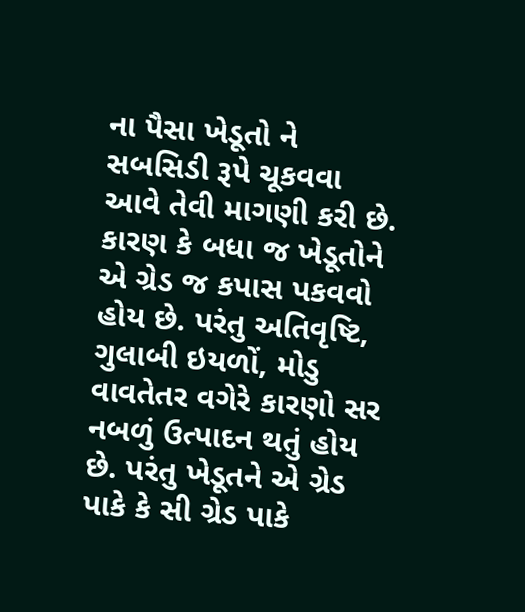ના પૈસા ખેડૂતો ને સબસિડી રૂપે ચૂકવવા આવે તેવી માગણી કરી છે. કારણ કે બધા જ ખેડૂતોને એ ગ્રેડ જ કપાસ પકવવો હોય છે. પરંતુ અતિવૃષ્ટિ, ગુલાબી ઇયળોં, મોડુ વાવતેતર વગેરે કારણો સર નબળું ઉત્પાદન થતું હોય છે. પરંતુ ખેડૂતને એ ગ્રેડ પાકે કે સી ગ્રેડ પાકે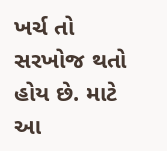ખર્ચ તો સરખોજ થતો હોય છે. માટે આ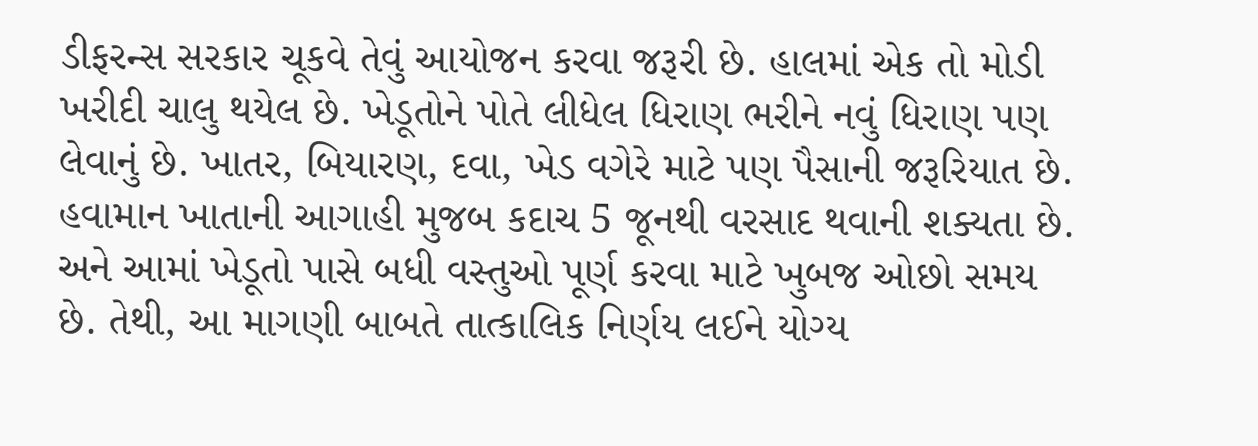ડીફરન્સ સરકાર ચૂકવે તેવું આયોજન કરવા જરૂરી છે. હાલમાં એક તો મોડી ખરીદી ચાલુ થયેલ છે. ખેડૂતોને પોતે લીધેલ ધિરાણ ભરીને નવું ધિરાણ પણ લેવાનું છે. ખાતર, બિયારણ, દવા, ખેડ વગેરે માટે પણ પૈસાની જરૂરિયાત છે. હવામાન ખાતાની આગાહી મુજબ કદાચ 5 જૂનથી વરસાદ થવાની શક્યતા છે. અને આમાં ખેડૂતો પાસે બધી વસ્તુઓ પૂર્ણ કરવા માટે ખુબજ ઓછો સમય છે. તેથી, આ માગણી બાબતે તાત્કાલિક નિર્ણય લઈને યોગ્ય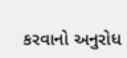કરવાનો અનુરોધ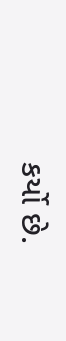કર્યો છે.